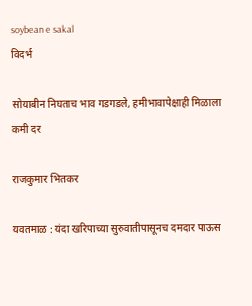soybean e sakal
विदर्भ

सोयाबीन निघताच भाव गडगडले, हमीभावापेक्षाही मिळाला कमी दर

राजकुमार भितकर

यवतमाळ : यंदा खरिपाच्या सुरुवातीपासूनच दमदार पाऊस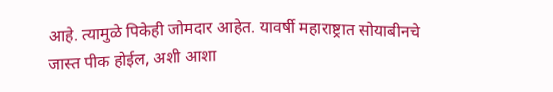आहे. त्यामुळे पिकेही जोमदार आहेत. यावर्षी महाराष्ट्रात सोयाबीनचे जास्त पीक होईल, अशी आशा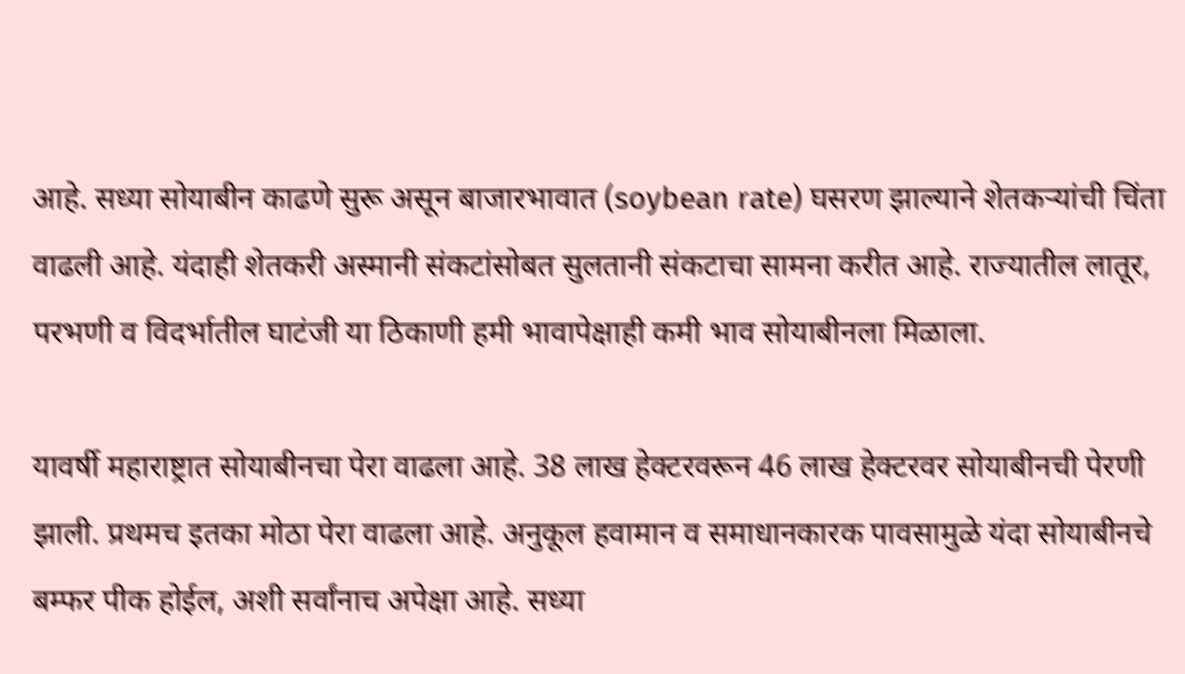आहे. सध्या सोयाबीन काढणे सुरू असून बाजारभावात (soybean rate) घसरण झाल्याने शेतकर्‍यांची चिंता वाढली आहे. यंदाही शेतकरी अस्मानी संकटांसोबत सुलतानी संकटाचा सामना करीत आहे. राज्यातील लातूर, परभणी व विदर्भातील घाटंजी या ठिकाणी हमी भावापेक्षाही कमी भाव सोयाबीनला मिळाला.

यावर्षी महाराष्ट्रात सोयाबीनचा पेरा वाढला आहे. 38 लाख हेक्टरवरून 46 लाख हेक्टरवर सोयाबीनची पेरणी झाली. प्रथमच इतका मोठा पेरा वाढला आहे. अनुकूल हवामान व समाधानकारक पावसामुळे यंदा सोयाबीनचे बम्फर पीक होईल, अशी सर्वांनाच अपेक्षा आहे. सध्या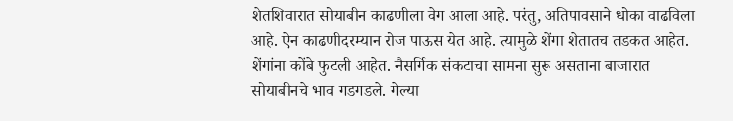शेतशिवारात सोयाबीन काढणीला वेग आला आहे. परंतु, अतिपावसाने धोका वाढविला आहे. ऐन काढणीदरम्यान रोज पाऊस येत आहे. त्यामुळे शेंगा शेतातच तडकत आहेत. शेंगांना कोंबे फुटली आहेत. नैसर्गिक संकटाचा सामना सुरू असताना बाजारात सोयाबीनचे भाव गडगडले. गेल्या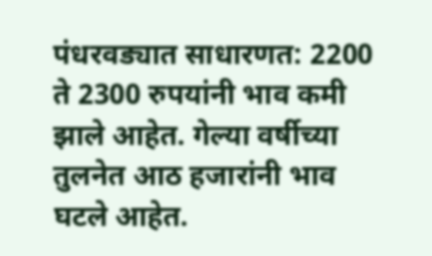पंधरवड्यात साधारणत: 2200 ते 2300 रुपयांनी भाव कमी झाले आहेत. गेल्या वर्षीच्या तुलनेत आठ हजारांनी भाव घटले आहेत.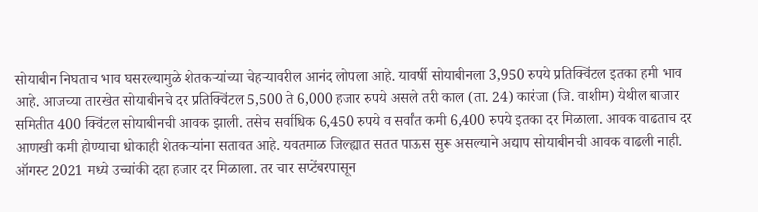सोयाबीन निघताच भाव घसरल्यामुळे शेतकर्‍यांच्या चेहर्‍यावरील आनंद लोपला आहे. यावर्षी सोयाबीनला 3,950 रुपये प्रतिक्विंटल इतका हमी भाव आहे. आजच्या तारखेत सोयाबीनचे दर प्रतिक्विंटल 5,500 ते 6,000 हजार रुपये असले तरी काल (ता. 24) कारंजा (जि. वाशीम) येथील बाजार समितीत 400 क्विंटल सोयाबीनची आवक झाली. तसेच सर्वाधिक 6,450 रुपये व सर्वांत कमी 6,400 रुपये इतका दर मिळाला. आवक वाढताच दर आणखी कमी होण्याचा धोकाही शेतकर्‍यांना सतावत आहे. यवतमाळ जिल्ह्यात सतत पाऊस सुरू असल्याने अद्याप सोयाबीनची आवक वाढली नाही. ऑगस्ट 2021 मध्ये उच्चांकी दहा हजार दर मिळाला. तर चार सप्टेंबरपासून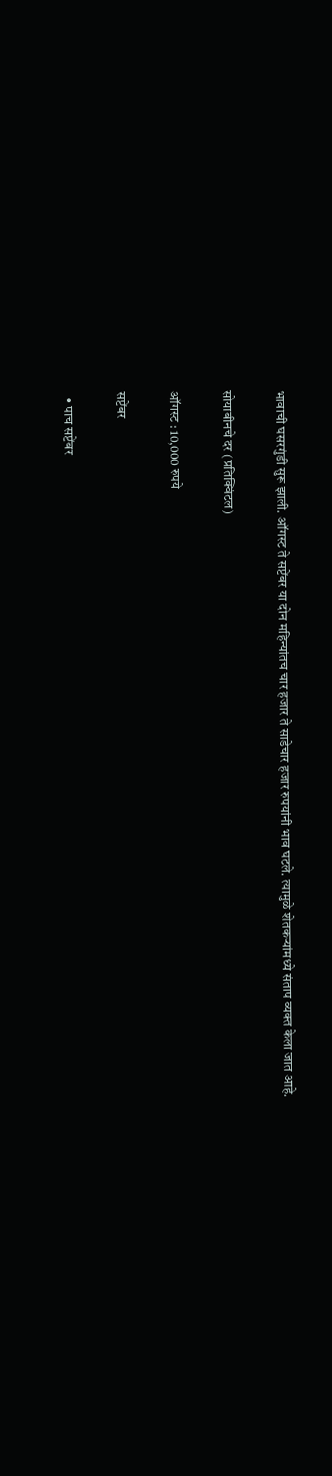भावाची घसरगुंडी सुरू झाली. ऑगस्ट ते सप्टेंबर या दोन महिन्यांतच चार हजार ते साडेचार हजार रुपयांनी भाव घटले. त्यामुळे शेतकर्‍यांमध्ये संताप व्यक्त केला जात आहे.

सोयाबीनचे दर (प्रतिक्विंटल)

ऑगस्ट : 10,000 रुपये

सप्टेंबर

  • पाच सप्टेंबर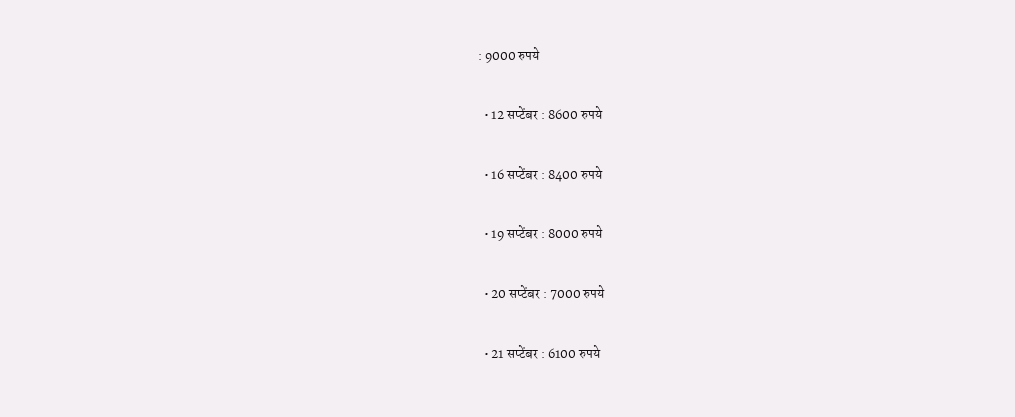: 9000 रुपये

  • 12 सप्टेंबर : 8600 रुपये

  • 16 सप्टेंबर : 8400 रुपये

  • 19 सप्टेंबर : 8000 रुपये

  • 20 सप्टेंबर : 7000 रुपये

  • 21 सप्टेंबर : 6100 रुपये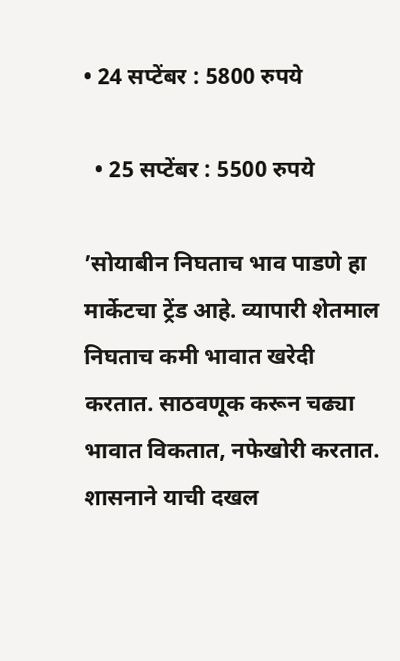• 24 सप्टेंबर : 5800 रुपये

  • 25 सप्टेंबर : 5500 रुपये

’सोयाबीन निघताच भाव पाडणे हा मार्केटचा ट्रेंड आहे. व्यापारी शेतमाल निघताच कमी भावात खरेदी करतात. साठवणूक करून चढ्या भावात विकतात, नफेखोरी करतात. शासनाने याची दखल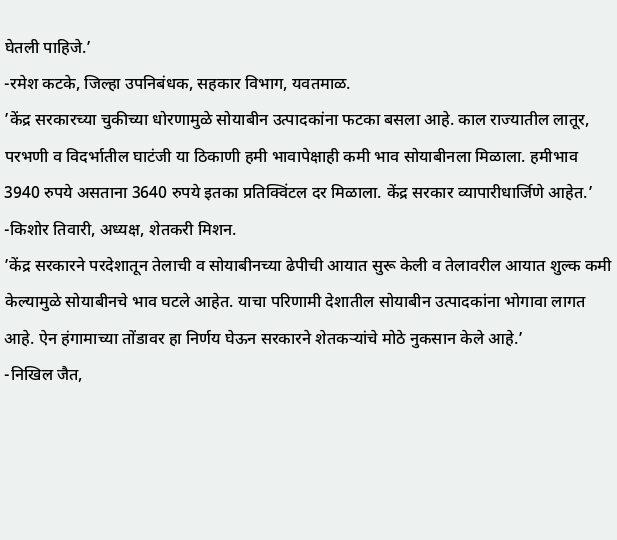घेतली पाहिजे.’
-रमेश कटके, जिल्हा उपनिबंधक, सहकार विभाग, यवतमाळ.
’केंद्र सरकारच्या चुकीच्या धोरणामुळे सोयाबीन उत्पादकांना फटका बसला आहे. काल राज्यातील लातूर, परभणी व विदर्भातील घाटंजी या ठिकाणी हमी भावापेक्षाही कमी भाव सोयाबीनला मिळाला. हमीभाव 3940 रुपये असताना 3640 रुपये इतका प्रतिक्विंटल दर मिळाला. केंद्र सरकार व्यापारीधार्जिणे आहेत.’
-किशोर तिवारी, अध्यक्ष, शेतकरी मिशन.
’केंद्र सरकारने परदेशातून तेलाची व सोयाबीनच्या ढेपीची आयात सुरू केली व तेलावरील आयात शुल्क कमी केल्यामुळे सोयाबीनचे भाव घटले आहेत. याचा परिणामी देशातील सोयाबीन उत्पादकांना भोगावा लागत आहे. ऐन हंगामाच्या तोंडावर हा निर्णय घेऊन सरकारने शेतकर्‍यांचे मोठे नुकसान केले आहे.’
-निखिल जैत,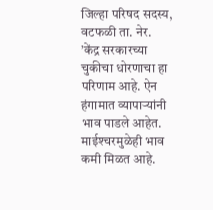जिल्हा परिषद सदस्य, वटफळी ता. नेर.
’केंद्र सरकारच्या चुकीचा धोरणाचा हा परिणाम आहे. ऐन हंगामात व्यापार्‍यांनी भाव पाडले आहेत. माईश्‍चरमुळेही भाव कमी मिळत आहे.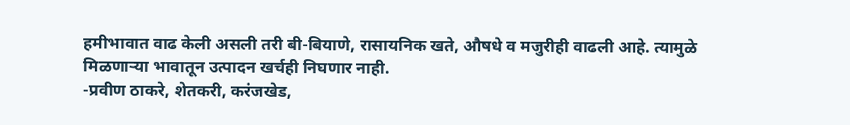हमीभावात वाढ केली असली तरी बी-बियाणे, रासायनिक खते, औषधे व मजुरीही वाढली आहे. त्यामुळे मिळणार्‍या भावातून उत्पादन खर्चही निघणार नाही.
-प्रवीण ठाकरे, शेतकरी, करंजखेड,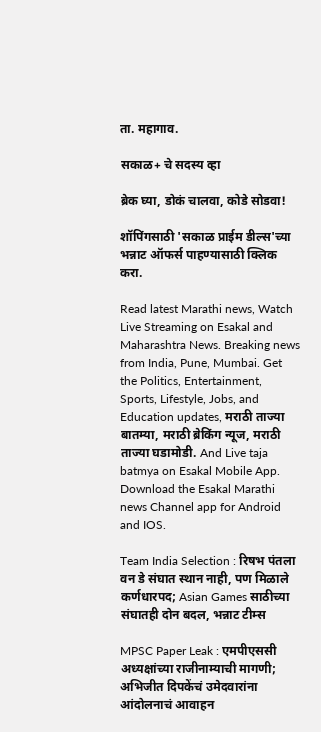ता. महागाव.

सकाळ+ चे सदस्य व्हा

ब्रेक घ्या, डोकं चालवा, कोडे सोडवा!

शॉपिंगसाठी 'सकाळ प्राईम डील्स'च्या भन्नाट ऑफर्स पाहण्यासाठी क्लिक करा.

Read latest Marathi news, Watch Live Streaming on Esakal and Maharashtra News. Breaking news from India, Pune, Mumbai. Get the Politics, Entertainment, Sports, Lifestyle, Jobs, and Education updates, मराठी ताज्या बातम्या, मराठी ब्रेकिंग न्यूज, मराठी ताज्या घडामोडी. And Live taja batmya on Esakal Mobile App. Download the Esakal Marathi news Channel app for Android and IOS.

Team India Selection : रिषभ पंतला वन डे संघात स्थान नाही, पण मिळाले कर्णधारपद; Asian Games साठीच्या संघातही दोन बदल, भन्नाट टीम्स

MPSC Paper Leak : एमपीएससी अध्यक्षांच्या राजीनाम्याची मागणी; अभिजीत दिपकेंचं उमेदवारांना आंदोलनाचं आवाहन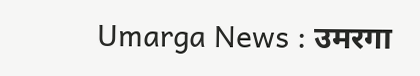Umarga News : उमरगा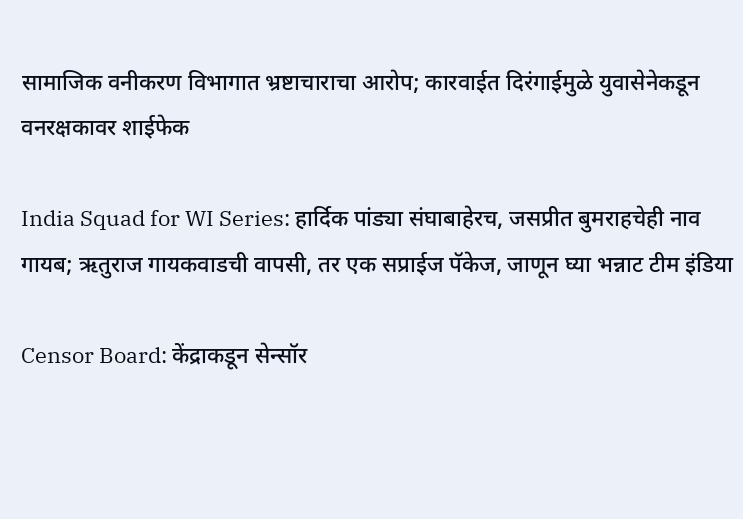सामाजिक वनीकरण विभागात भ्रष्टाचाराचा आरोप; कारवाईत दिरंगाईमुळे युवासेनेकडून वनरक्षकावर शाईफेक

India Squad for WI Series: हार्दिक पांड्या संघाबाहेरच, जसप्रीत बुमराहचेही नाव गायब; ऋतुराज गायकवाडची वापसी, तर एक सप्राईज पॅकेज, जाणून घ्या भन्नाट टीम इंडिया

Censor Board: केंद्राकडून सेन्सॉर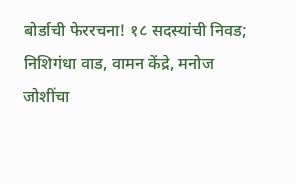बोर्डाची फेररचना! १८ सदस्यांची निवड; निशिगंधा वाड, वामन केंद्रे, मनोज जोशींचा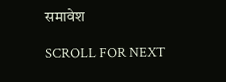समावेश

SCROLL FOR NEXT